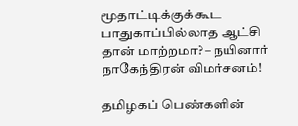மூதாட்டிக்குக்கூட பாதுகாப்பில்லாத ஆட்சி தான் மாற்றமா? – நயினார் நாகேந்திரன் விமர்சனம்!

தமிழகப் பெண்களின்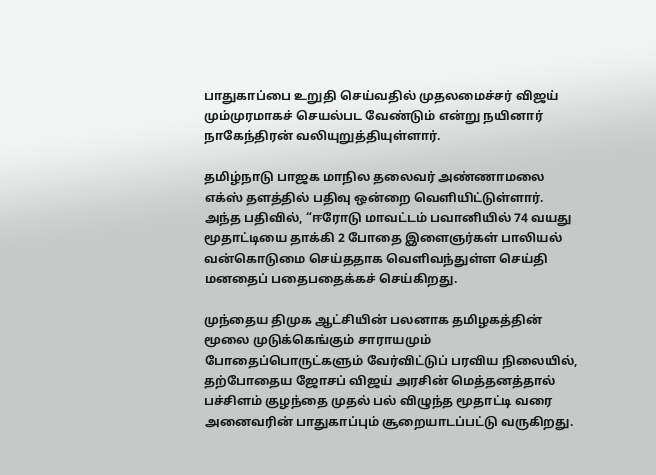பாதுகாப்பை உறுதி செய்வதில் முதலமைச்சர் விஜய் மும்முரமாகச் செயல்பட வேண்டும் என்று நயினார் நாகேந்திரன் வலியுறுத்தியுள்ளார்.

தமிழ்நாடு பாஜக மாநில தலைவர் அண்ணாமலை எக்ஸ் தளத்தில் பதிவு ஒன்றை வெளியிட்டுள்ளார். அந்த பதிவில், “ஈரோடு மாவட்டம் பவானியில் 74 வயது மூதாட்டியை தாக்கி 2 போதை இளைஞர்கள் பாலியல் வன்கொடுமை செய்ததாக வெளிவந்துள்ள செய்தி மனதைப் பதைபதைக்கச் செய்கிறது.

முந்தைய திமுக ஆட்சியின் பலனாக தமிழகத்தின் மூலை முடுக்கெங்கும் சாராயமும் போதைப்பொருட்களும் வேர்விட்டுப் பரவிய நிலையில், தற்போதைய ஜோசப் விஜய் அரசின் மெத்தனத்தால் பச்சிளம் குழந்தை முதல் பல் விழுந்த மூதாட்டி வரை அனைவரின் பாதுகாப்பும் சூறையாடப்பட்டு வருகிறது.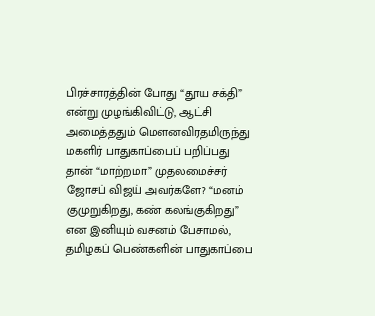பிரச்சாரத்தின் போது “தூய சக்தி” என்று முழங்கிவிட்டு, ஆட்சி அமைத்ததும் மௌனவிரதமிருந்து மகளிர் பாதுகாப்பைப் பறிப்பது தான் “மாற்றமா” முதலமைச்சர் ஜோசப் விஜய் அவர்களே? “மனம் குமுறுகிறது, கண் கலங்குகிறது” என இனியும் வசனம் பேசாமல், தமிழகப் பெண்களின் பாதுகாப்பை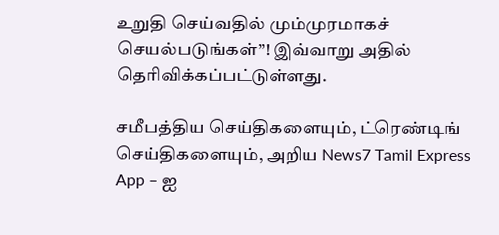உறுதி செய்வதில் மும்முரமாகச் செயல்படுங்கள்”! இவ்வாறு அதில் தெரிவிக்கப்பட்டுள்ளது.

சமீபத்திய செய்திகளையும், ட்ரெண்டிங் செய்திகளையும், அறிய News7 Tamil Express App – ஐ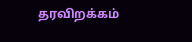தரவிறக்கம்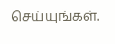செய்யுங்கள்.